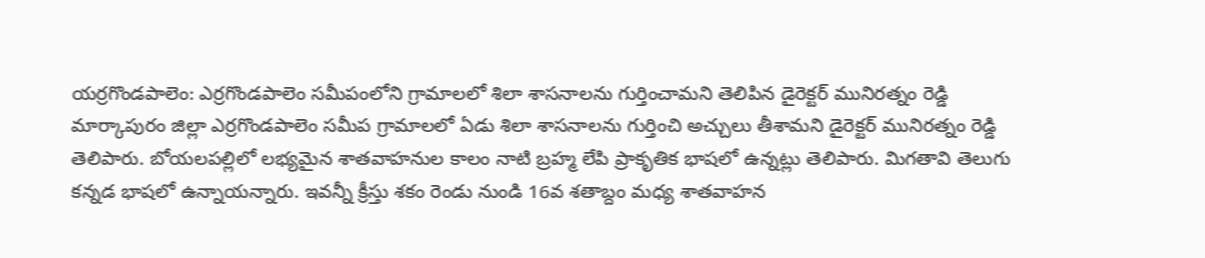యర్రగొండపాలెం: ఎర్రగొండపాలెం సమీపంలోని గ్రామాలలో శిలా శాసనాలను గుర్తించామని తెలిపిన డైరెక్టర్ మునిరత్నం రెడ్డి
మార్కాపురం జిల్లా ఎర్రగొండపాలెం సమీప గ్రామాలలో ఏడు శిలా శాసనాలను గుర్తించి అచ్చులు తీశామని డైరెక్టర్ మునిరత్నం రెడ్డి తెలిపారు. బోయలపల్లిలో లభ్యమైన శాతవాహనుల కాలం నాటి బ్రహ్మ లేపి ప్రాకృతిక భాషలో ఉన్నట్లు తెలిపారు. మిగతావి తెలుగు కన్నడ భాషలో ఉన్నాయన్నారు. ఇవన్నీ క్రీస్తు శకం రెండు నుండి 16వ శతాబ్దం మధ్య శాతవాహన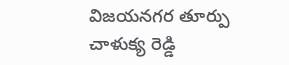విజయనగర తూర్పు చాళుక్య రెడ్డి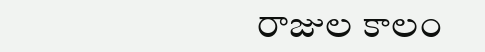రాజుల కాలం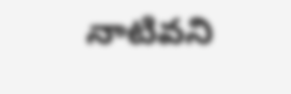నాటివని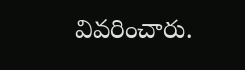వివరించారు.